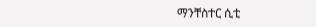ማንቸስተር ሲቲ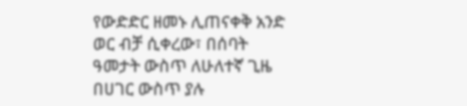የውድድር ዘመኑ ሊጠናቀቅ አንድ ወር ብቻ ሲቀረው፣ በሰባት ዓመታት ውስጥ ለሁለተኛ ጊዜ በሀገር ውስጥ ያሉ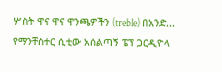ሦስት ዋና ዋና ዋንጫዎችን (treble) በአንድ...
የማንቸስተር ሲቲው አሰልጣኝ ፔፕ ጋርዲዮላ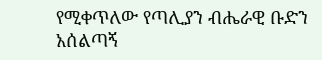የሚቀጥለው የጣሊያን ብሔራዊ ቡድን አሰልጣኝ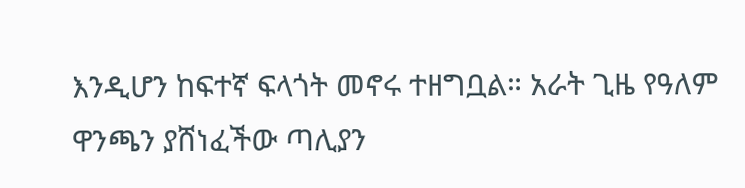እንዲሆን ከፍተኛ ፍላጎት መኖሩ ተዘግቧል። አራት ጊዜ የዓለም ዋንጫን ያሸነፈችው ጣሊያን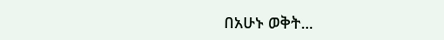በአሁኑ ወቅት...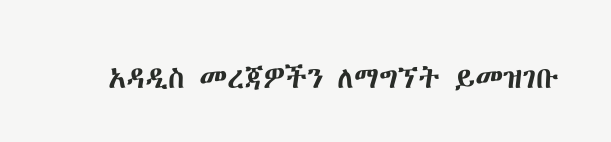አዳዲስ መረጃዎችን ለማግኘት ይመዝገቡ